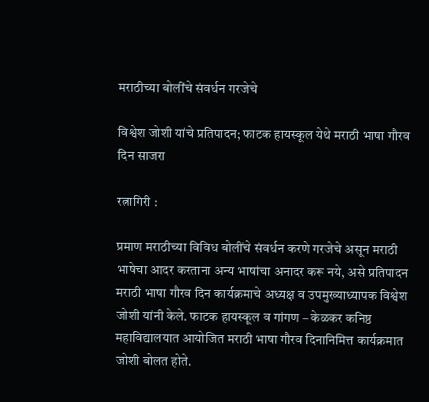मराठीच्या बोलींचे संवर्धन गरजेचे

विश्वेश जोशी यांचे प्रतिपादन; फाटक हायस्कूल येथे मराठी भाषा गौरव दिन साजरा

रत्नागिरी :

प्रमाण मराठीच्या विविध बोलींचे संवर्धन करणे गरजेचे असून मराठी भाषेचा आदर करताना अन्य भाषांचा अनादर करू नये, असे प्रतिपादन मराठी भाषा गौरव दिन कार्यक्रमाचे अध्यक्ष व उपमुख्याध्यापक विश्वेश जोशी यांनी केले. फाटक हायस्कूल व गांगण – केळकर कनिष्ठ महाविद्यालयात आयोजित मराठी भाषा गौरव दिनानिमित्त कार्यक्रमात जोशी बोलत होते.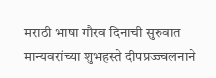मराठी भाषा गौरव दिनाची सुरुवात मान्यवरांच्या शुभहस्ते दीपप्रज्ज्वलनाने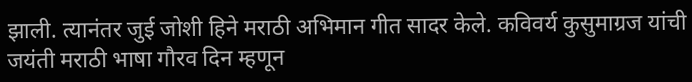झाली. त्यानंतर जुई जोशी हिने मराठी अभिमान गीत सादर केले. कविवर्य कुसुमाग्रज यांची जयंती मराठी भाषा गौरव दिन म्हणून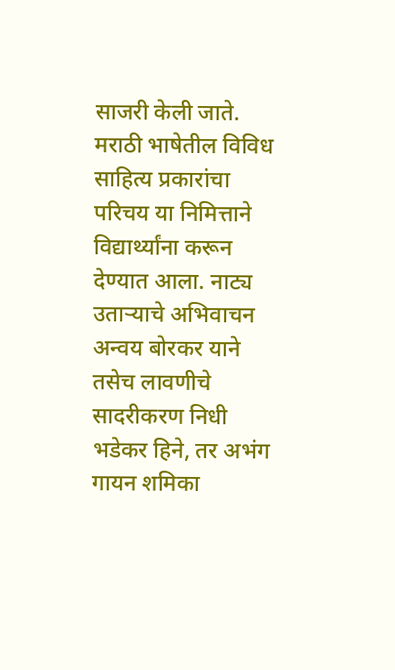साजरी केली जाते. मराठी भाषेतील विविध साहित्य प्रकारांचा परिचय या निमित्ताने विद्यार्थ्यांना करून देण्यात आला. नाट्य उताऱ्याचे अभिवाचन अन्वय बोरकर याने तसेच लावणीचे सादरीकरण निधी भडेकर हिने, तर अभंग गायन शमिका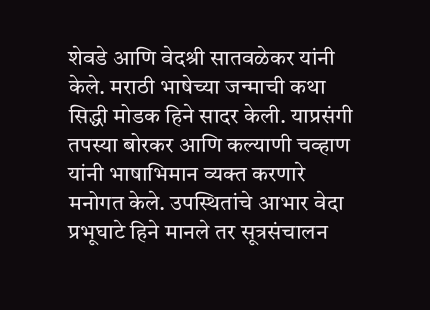शेवडे आणि वेदश्री सातवळेकर यांनी केले. मराठी भाषेच्या जन्माची कथा सिद्धी मोडक हिने सादर केली. याप्रसंगी तपस्या बोरकर आणि कल्याणी चव्हाण यांनी भाषाभिमान व्यक्त करणारे मनोगत केले. उपस्थितांचे आभार वेदा प्रभूघाटे हिने मानले तर सूत्रसंचालन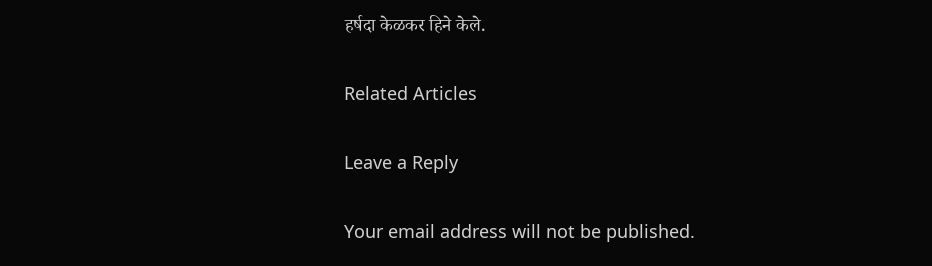हर्षदा केळकर हिने केले.

Related Articles

Leave a Reply

Your email address will not be published.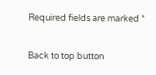Required fields are marked *

Back to top button